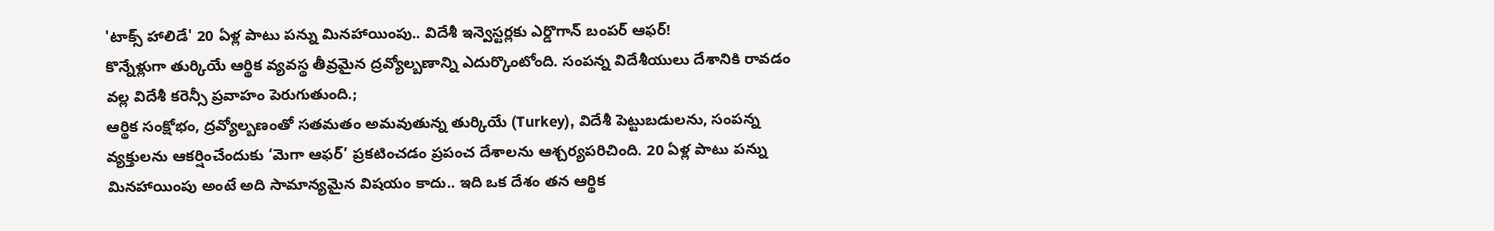'టాక్స్ హాలిడే' 20 ఏళ్ల పాటు పన్ను మినహాయింపు.. విదేశీ ఇన్వెస్టర్లకు ఎర్డొగాన్ బంపర్ ఆఫర్!
కొన్నేళ్లుగా తుర్కియే ఆర్థిక వ్యవస్థ తీవ్రమైన ద్రవ్యోల్బణాన్ని ఎదుర్కొంటోంది. సంపన్న విదేశీయులు దేశానికి రావడం వల్ల విదేశీ కరెన్సీ ప్రవాహం పెరుగుతుంది.;
ఆర్థిక సంక్షోభం, ద్రవ్యోల్బణంతో సతమతం అమవుతున్న తుర్కియే (Turkey), విదేశీ పెట్టుబడులను, సంపన్న వ్యక్తులను ఆకర్షించేందుకు ‘మెగా ఆఫర్’ ప్రకటించడం ప్రపంచ దేశాలను ఆశ్చర్యపరిచింది. 20 ఏళ్ల పాటు పన్ను మినహాయింపు అంటే అది సామాన్యమైన విషయం కాదు.. ఇది ఒక దేశం తన ఆర్థిక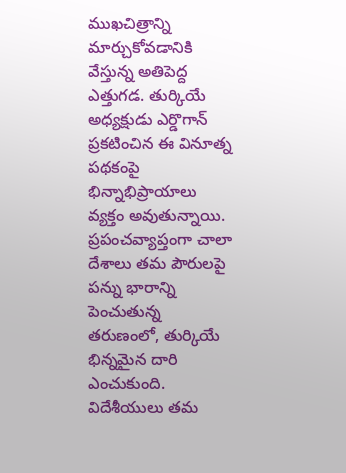ముఖచిత్రాన్ని మార్చుకోవడానికి వేస్తున్న అతిపెద్ద ఎత్తుగడ. తుర్కియే అధ్యక్షుడు ఎర్డొగాన్ ప్రకటించిన ఈ వినూత్న పథకంపై భిన్నాభిప్రాయాలు వ్యక్తం అవుతున్నాయి.
ప్రపంచవ్యాప్తంగా చాలా దేశాలు తమ పౌరులపై పన్ను భారాన్ని పెంచుతున్న తరుణంలో, తుర్కియే భిన్నమైన దారి ఎంచుకుంది. విదేశీయులు తమ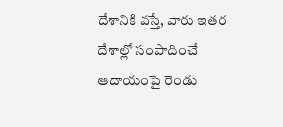దేశానికి వస్తే, వారు ఇతర దేశాల్లో సంపాదించే ఆదాయంపై రెండు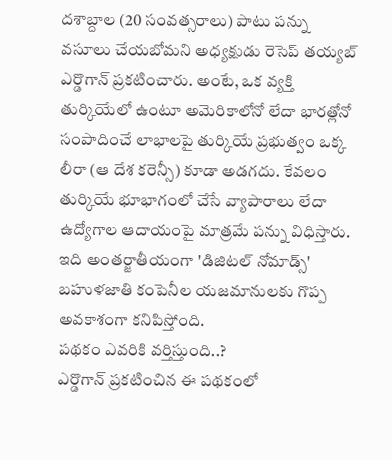దశాబ్దాల (20 సంవత్సరాలు) పాటు పన్ను వసూలు చేయబోమని అధ్యక్షుడు రెసెప్ తయ్యబ్ ఎర్డొగాన్ ప్రకటించారు. అంటే, ఒక వ్యక్తి తుర్కియేలో ఉంటూ అమెరికాలోనో లేదా భారత్లోనో సంపాదించే లాభాలపై తుర్కియే ప్రభుత్వం ఒక్క లీరా (ఆ దేశ కరెన్సీ) కూడా అడగదు. కేవలం తుర్కియే భూభాగంలో చేసే వ్యాపారాలు లేదా ఉద్యోగాల ఆదాయంపై మాత్రమే పన్ను విధిస్తారు. ఇది అంతర్జాతీయంగా 'డిజిటల్ నోమాడ్స్' బహుళజాతి కంపెనీల యజమానులకు గొప్ప అవకాశంగా కనిపిస్తోంది.
పథకం ఎవరికి వర్తిస్తుంది..?
ఎర్డొగాన్ ప్రకటించిన ఈ పథకంలో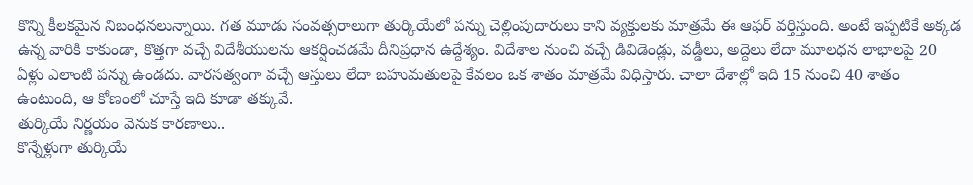కొన్ని కీలకమైన నిబంధనలున్నాయి. గత మూడు సంవత్సరాలుగా తుర్కియేలో పన్ను చెల్లింపుదారులు కాని వ్యక్తులకు మాత్రమే ఈ ఆఫర్ వర్తిస్తుంది. అంటే ఇప్పటికే అక్కడ ఉన్న వారికి కాకుండా, కొత్తగా వచ్చే విదేశీయులను ఆకర్షించడమే దీనిప్రధాన ఉద్దేశ్యం. విదేశాల నుంచి వచ్చే డివిడెండ్లు, వడ్డీలు, అద్దెలు లేదా మూలధన లాభాలపై 20 ఏళ్లు ఎలాంటి పన్ను ఉండదు. వారసత్వంగా వచ్చే ఆస్తులు లేదా బహుమతులపై కేవలం ఒక శాతం మాత్రమే విధిస్తారు. చాలా దేశాల్లో ఇది 15 నుంచి 40 శాతం ఉంటుంది, ఆ కోణంలో చూస్తే ఇది కూడా తక్కువే.
తుర్కియే నిర్ణయం వెనుక కారణాలు..
కొన్నేళ్లుగా తుర్కియే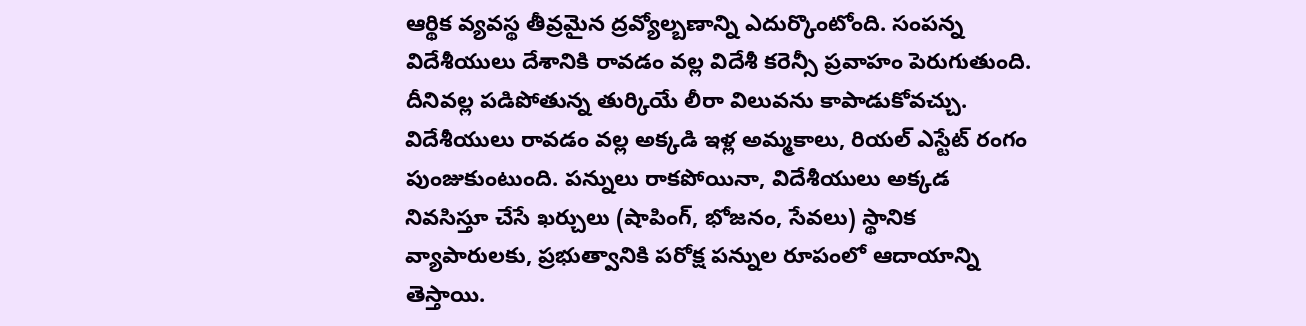ఆర్థిక వ్యవస్థ తీవ్రమైన ద్రవ్యోల్బణాన్ని ఎదుర్కొంటోంది. సంపన్న విదేశీయులు దేశానికి రావడం వల్ల విదేశీ కరెన్సీ ప్రవాహం పెరుగుతుంది. దీనివల్ల పడిపోతున్న తుర్కియే లీరా విలువను కాపాడుకోవచ్చు. విదేశీయులు రావడం వల్ల అక్కడి ఇళ్ల అమ్మకాలు, రియల్ ఎస్టేట్ రంగం పుంజుకుంటుంది. పన్నులు రాకపోయినా, విదేశీయులు అక్కడ నివసిస్తూ చేసే ఖర్చులు (షాపింగ్, భోజనం, సేవలు) స్థానిక వ్యాపారులకు, ప్రభుత్వానికి పరోక్ష పన్నుల రూపంలో ఆదాయాన్ని తెస్తాయి.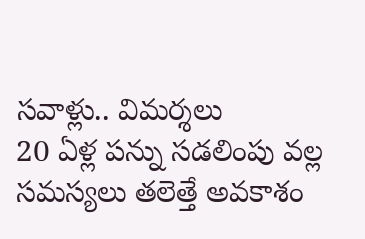సవాళ్లు.. విమర్శలు
20 ఏళ్ల పన్ను సడలింపు వల్ల సమస్యలు తలెత్తే అవకాశం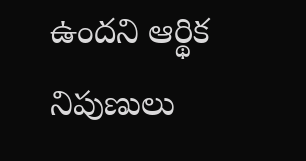ఉందని ఆర్థిక నిపుణులు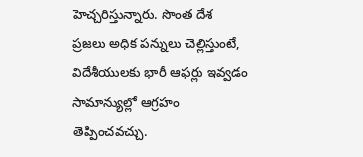హెచ్చరిస్తున్నారు. సొంత దేశ ప్రజలు అధిక పన్నులు చెల్లిస్తుంటే, విదేశీయులకు భారీ ఆఫర్లు ఇవ్వడం సామాన్యుల్లో ఆగ్రహం తెప్పించవచ్చు.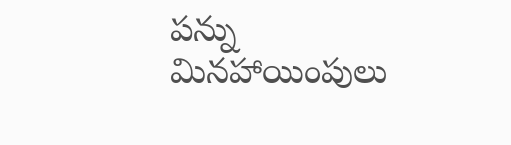పన్ను మినహాయింపులు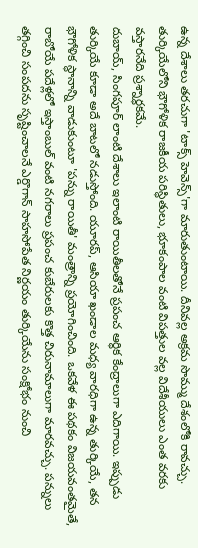ఉన్న దేశాలు తరచుగా 'టాక్స్ హెవెన్స్'గా మారుతుంటాయి. దీనివల్ల అక్రమ సొమ్ము దేశంలోకి రావచ్చు. తుర్కియేలోని భౌగోళిక రాజకీయ పరిస్థితులు, భూకంపాల వంటి విపత్తుల వల్ల విదేశీయులు ఎంత వరకు వస్తారనేది ప్రశ్నార్థకమే.
దుబాయ్, సింగపూర్ లాంటి దేశాలు ఇలాంటి రాయితీలతోనే ప్రపంచ ఆర్థిక కేంద్రాలుగా ఎదిగాయి. ఇప్పుడు తుర్కియే కూడా అదే బాటలో నడుస్తోంది. యూరప్, ఆసియా ఖండాల మధ్య వారధిగా ఉన్న తుర్కియే, తన భౌగోళిక స్థానాన్ని వాడుకుంటూ 'పన్ను రాయితీ' మంత్రాన్ని ప్రయోగించింది. ఒకవేళ ఈ పథకం విజయవంతమైతే, రాబోయే పదేళ్లలో ఇస్తాంబుల్ వంటి నగరాలు ప్రపంచ కుబేరులకు కొత్త చిరునామాలుగా మారవచ్చు. పన్నులు తగ్గించి సంపదను సృష్టించాలనే ఎర్డొగాన్ సాహసోపేత నిర్ణయం తుర్కియేను సంక్షోభం నుంచి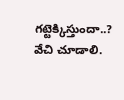గట్టెక్కిస్తుందా..? వేచి చూడాలి.